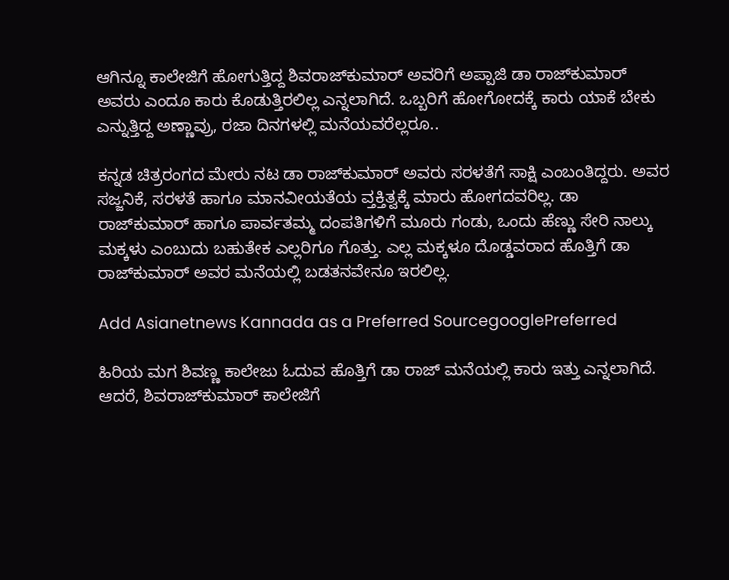ಆಗಿನ್ನೂ ಕಾಲೇಜಿಗೆ ಹೋಗುತ್ತಿದ್ದ ಶಿವರಾಜ್‌ಕುಮಾರ್ ಅವರಿಗೆ ಅಪ್ಪಾಜಿ ಡಾ ರಾಜ್‌ಕುಮಾರ್ ಅವರು ಎಂದೂ ಕಾರು ಕೊಡುತ್ತಿರಲಿಲ್ಲ ಎನ್ನಲಾಗಿದೆ. ಒಬ್ಬರಿಗೆ ಹೋಗೋದಕ್ಕೆ ಕಾರು ಯಾಕೆ ಬೇಕು ಎನ್ನುತ್ತಿದ್ದ ಅಣ್ಣಾವ್ರು, ರಜಾ ದಿನಗಳಲ್ಲಿ ಮನೆಯವರೆಲ್ಲರೂ..

ಕನ್ನಡ ಚಿತ್ರರಂಗದ ಮೇರು ನಟ ಡಾ ರಾಜ್‌ಕುಮಾರ್ ಅವರು ಸರಳತೆಗೆ ಸಾಕ್ಷಿ ಎಂಬಂತಿದ್ದರು. ಅವರ ಸಜ್ಜನಿಕೆ, ಸರಳತೆ ಹಾಗೂ ಮಾನವೀಯತೆಯ ವ್ತಕ್ತಿತ್ವಕ್ಕೆ ಮಾರು ಹೋಗದವರಿಲ್ಲ. ಡಾ ರಾಜ್‌ಕುಮಾರ್‌ ಹಾಗೂ ಪಾರ್ವತಮ್ಮ ದಂಪತಿಗಳಿಗೆ ಮೂರು ಗಂಡು, ಒಂದು ಹೆಣ್ಣು ಸೇರಿ ನಾಲ್ಕು ಮಕ್ಕಳು ಎಂಬುದು ಬಹುತೇಕ ಎಲ್ಲರಿಗೂ ಗೊತ್ತು. ಎಲ್ಲ ಮಕ್ಕಳೂ ದೊಡ್ಡವರಾದ ಹೊತ್ತಿಗೆ ಡಾ ರಾಜ್‌ಕುಮಾರ್ ಅವರ ಮನೆಯಲ್ಲಿ ಬಡತನವೇನೂ ಇರಲಿಲ್ಲ.

Add Asianetnews Kannada as a Preferred SourcegooglePreferred

ಹಿರಿಯ ಮಗ ಶಿವಣ್ಣ ಕಾಲೇಜು ಓದುವ ಹೊತ್ತಿಗೆ ಡಾ ರಾಜ್‌ ಮನೆಯಲ್ಲಿ ಕಾರು ಇತ್ತು ಎನ್ನಲಾಗಿದೆ. ಆದರೆ, ಶಿವರಾಜ್‌ಕುಮಾರ್ ಕಾಲೇಜಿಗೆ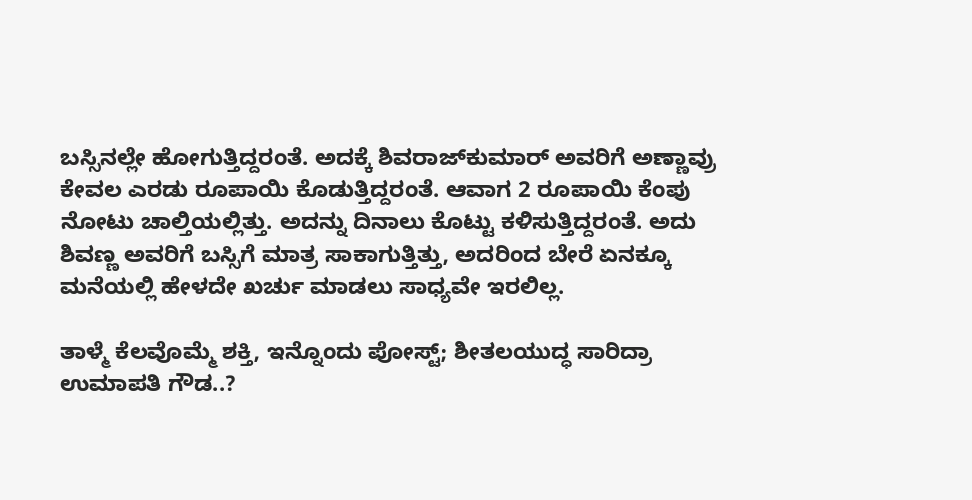ಬಸ್ಸಿನಲ್ಲೇ ಹೋಗುತ್ತಿದ್ದರಂತೆ. ಅದಕ್ಕೆ ಶಿವರಾಜ್‌ಕುಮಾರ್‌ ಅವರಿಗೆ ಅಣ್ಣಾವ್ರು ಕೇವಲ ಎರಡು ರೂಪಾಯಿ ಕೊಡುತ್ತಿದ್ದರಂತೆ. ಆವಾಗ 2 ರೂಪಾಯಿ ಕೆಂಪು ನೋಟು ಚಾಲ್ತಿಯಲ್ಲಿತ್ತು. ಅದನ್ನು ದಿನಾಲು ಕೊಟ್ಟು ಕಳಿಸುತ್ತಿದ್ದರಂತೆ. ಅದು ಶಿವಣ್ಣ ಅವರಿಗೆ ಬಸ್ಸಿಗೆ ಮಾತ್ರ ಸಾಕಾಗುತ್ತಿತ್ತು, ಅದರಿಂದ ಬೇರೆ ಏನಕ್ಕೂ ಮನೆಯಲ್ಲಿ ಹೇಳದೇ ಖರ್ಚು ಮಾಡಲು ಸಾಧ್ಯವೇ ಇರಲಿಲ್ಲ.

ತಾಳ್ಮೆ ಕೆಲವೊಮ್ಮೆ ಶಕ್ತಿ, ಇನ್ನೊಂದು ಪೋಸ್ಟ್; ಶೀತಲಯುದ್ಧ ಸಾರಿದ್ರಾ ಉಮಾಪತಿ ಗೌಡ..?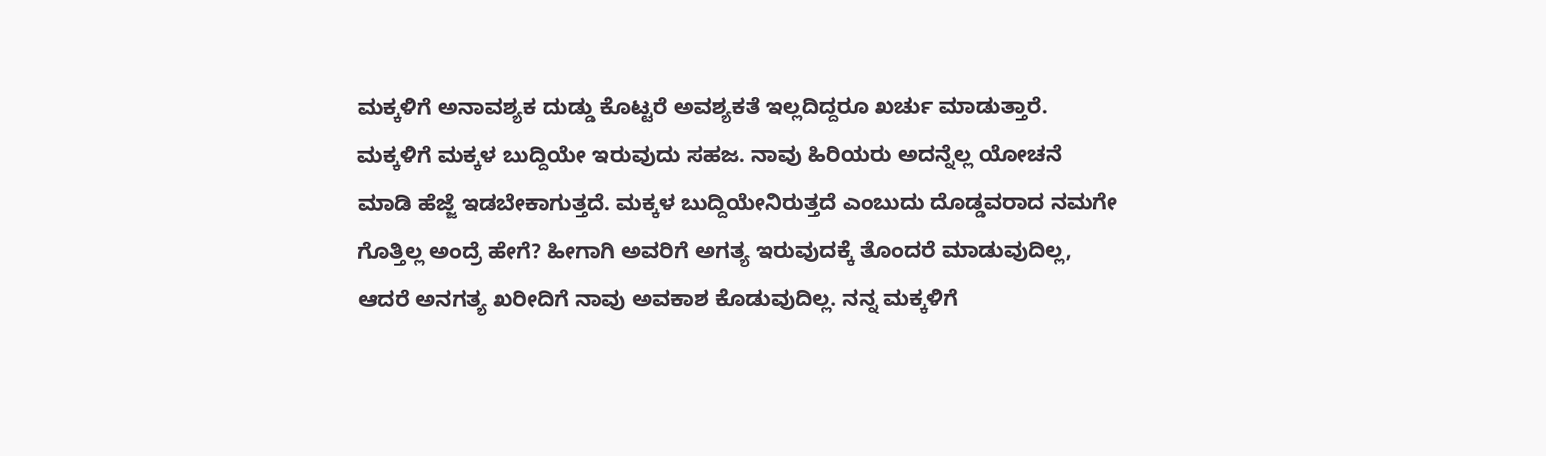ಮಕ್ಕಳಿಗೆ ಅನಾವಶ್ಯಕ ದುಡ್ಡು ಕೊಟ್ಟರೆ ಅವಶ್ಯಕತೆ ಇಲ್ಲದಿದ್ದರೂ ಖರ್ಚು ಮಾಡುತ್ತಾರೆ. ಮಕ್ಕಳಿಗೆ ಮಕ್ಕಳ ಬುದ್ದಿಯೇ ಇರುವುದು ಸಹಜ. ನಾವು ಹಿರಿಯರು ಅದನ್ನೆಲ್ಲ ಯೋಚನೆ ಮಾಡಿ ಹೆಜ್ಜೆ ಇಡಬೇಕಾಗುತ್ತದೆ. ಮಕ್ಕಳ ಬುದ್ದಿಯೇನಿರುತ್ತದೆ ಎಂಬುದು ದೊಡ್ಡವರಾದ ನಮಗೇ ಗೊತ್ತಿಲ್ಲ ಅಂದ್ರೆ ಹೇಗೆ? ಹೀಗಾಗಿ ಅವರಿಗೆ ಅಗತ್ಯ ಇರುವುದಕ್ಕೆ ತೊಂದರೆ ಮಾಡುವುದಿಲ್ಲ, ಆದರೆ ಅನಗತ್ಯ ಖರೀದಿಗೆ ನಾವು ಅವಕಾಶ ಕೊಡುವುದಿಲ್ಲ. ನನ್ನ ಮಕ್ಕಳಿಗೆ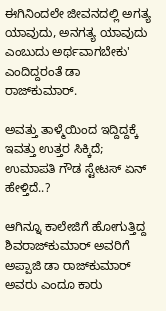ಈಗಿನಿಂದಲೇ ಜೀವನದಲ್ಲಿ ಅಗತ್ಯ ಯಾವುದು, ಅನಗತ್ಯ ಯಾವುದು ಎಂಬುದು ಅರ್ಥವಾಗಬೇಕು' ಎಂದಿದ್ದರಂತೆ ಡಾ ರಾಜ್‌ಕುಮಾರ್.

ಅವತ್ತು ತಾಳ್ಮೆಯಿಂದ ಇದ್ದಿದ್ದಕ್ಕೆ ಇವತ್ತು ಉತ್ತರ ಸಿಕ್ಕಿದೆ; ಉಮಾಪತಿ ಗೌಡ ಸ್ಟೇಟಸ್ ಏನ್ ಹೇಳ್ತಿದೆ..?

ಆಗಿನ್ನೂ ಕಾಲೇಜಿಗೆ ಹೋಗುತ್ತಿದ್ದ ಶಿವರಾಜ್‌ಕುಮಾರ್ ಅವರಿಗೆ ಅಪ್ಪಾಜಿ ಡಾ ರಾಜ್‌ಕುಮಾರ್ ಅವರು ಎಂದೂ ಕಾರು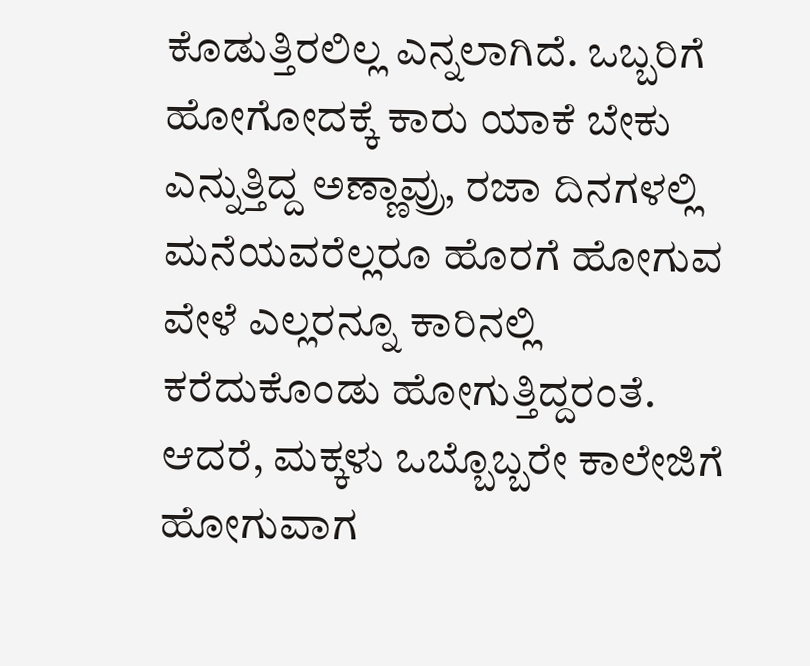ಕೊಡುತ್ತಿರಲಿಲ್ಲ ಎನ್ನಲಾಗಿದೆ. ಒಬ್ಬರಿಗೆ ಹೋಗೋದಕ್ಕೆ ಕಾರು ಯಾಕೆ ಬೇಕು ಎನ್ನುತ್ತಿದ್ದ ಅಣ್ಣಾವ್ರು, ರಜಾ ದಿನಗಳಲ್ಲಿ ಮನೆಯವರೆಲ್ಲರೂ ಹೊರಗೆ ಹೋಗುವ ವೇಳೆ ಎಲ್ಲರನ್ನೂ ಕಾರಿನಲ್ಲಿ ಕರೆದುಕೊಂಡು ಹೋಗುತ್ತಿದ್ದರಂತೆ. ಆದರೆ, ಮಕ್ಕಳು ಒಬ್ಬೊಬ್ಬರೇ ಕಾಲೇಜಿಗೆ ಹೋಗುವಾಗ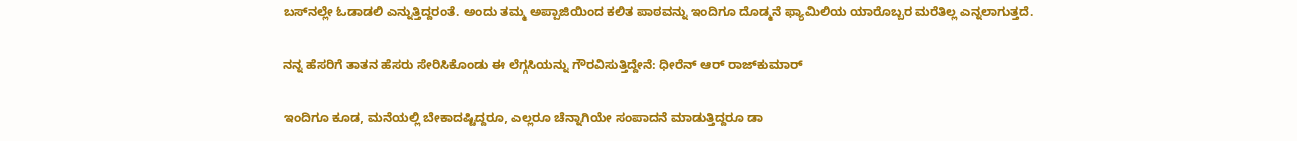ಬಸ್‌ನಲ್ಲೇ ಓಡಾಡಲಿ ಎನ್ನುತ್ತಿದ್ದರಂತೆ. ಅಂದು ತಮ್ಮ ಅಪ್ಪಾಜಿಯಿಂದ ಕಲಿತ ಪಾಠವನ್ನು ಇಂದಿಗೂ ದೊಡ್ಮನೆ ಫ್ಯಾಮಿಲಿಯ ಯಾರೊಬ್ಬರ ಮರೆತಿಲ್ಲ ಎನ್ನಲಾಗುತ್ತದೆ.

ನನ್ನ ಹೆಸರಿಗೆ ತಾತನ ಹೆಸರು ಸೇರಿಸಿಕೊಂಡು ಈ ಲೆಗ್ಗಸಿಯನ್ನು ಗೌರವಿಸುತ್ತಿದ್ದೇನೆ: ಧೀರೆನ್ ಆರ್‌ ರಾಜ್‌ಕುಮಾರ್

ಇಂದಿಗೂ ಕೂಡ, ಮನೆಯಲ್ಲಿ ಬೇಕಾದಷ್ಟಿದ್ದರೂ, ಎಲ್ಲರೂ ಚೆನ್ನಾಗಿಯೇ ಸಂಪಾದನೆ ಮಾಡುತ್ತಿದ್ದರೂ ಡಾ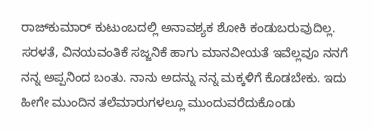ರಾಜ್‌ಕುಮಾರ್ ಕುಟುಂಬದಲ್ಲಿ ಅನಾವಶ್ಯಕ ಶೋಕಿ ಕಂಡುಬರುವುದಿಲ್ಲ. ಸರಳತೆ, ವಿನಯವಂತಿಕೆ ಸಜ್ಜನಿಕೆ ಹಾಗು ಮಾನವೀಯತೆ ಇವೆಲ್ಲವೂ ನನಗೆ ನನ್ನ ಅಪ್ಪನಿಂದ ಬಂತು. ನಾನು ಅದನ್ನು ನನ್ನ ಮಕ್ಕಳಿಗೆ ಕೊಡಬೇಕು. ಇದು ಹೀಗೇ ಮುಂದಿನ ತಲೆಮಾರುಗಳಲ್ಲೂ ಮುಂದುವರೆದುಕೊಂಡು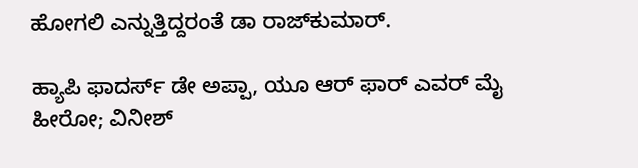ಹೋಗಲಿ ಎನ್ನುತ್ತಿದ್ದರಂತೆ ಡಾ ರಾಜ್‌ಕುಮಾರ್.

ಹ್ಯಾಪಿ ಫಾದರ್ಸ್ ಡೇ ಅಪ್ಪಾ, ಯೂ ಆರ್ ಫಾರ್ ಎವರ್ ಮೈ ಹೀರೋ; ವಿನೀಶ್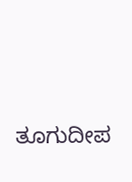ತೂಗುದೀಪ